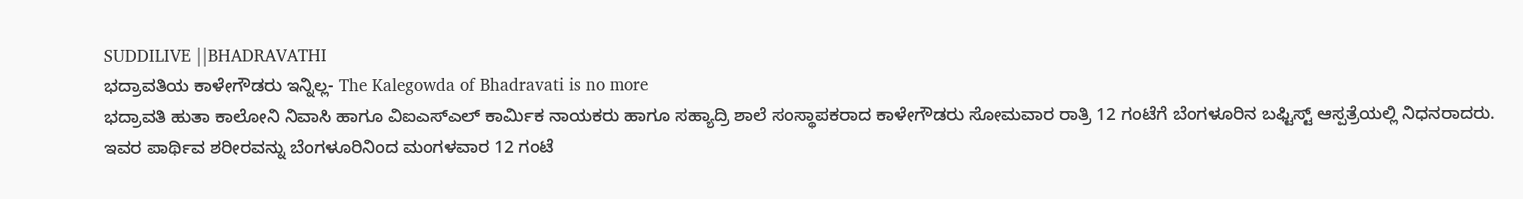SUDDILIVE ||BHADRAVATHI
ಭದ್ರಾವತಿಯ ಕಾಳೇಗೌಡರು ಇನ್ನಿಲ್ಲ- The Kalegowda of Bhadravati is no more
ಭದ್ರಾವತಿ ಹುತಾ ಕಾಲೋನಿ ನಿವಾಸಿ ಹಾಗೂ ವಿಐಎಸ್ಎಲ್ ಕಾರ್ಮಿಕ ನಾಯಕರು ಹಾಗೂ ಸಹ್ಯಾದ್ರಿ ಶಾಲೆ ಸಂಸ್ಥಾಪಕರಾದ ಕಾಳೇಗೌಡರು ಸೋಮವಾರ ರಾತ್ರಿ 12 ಗಂಟೆಗೆ ಬೆಂಗಳೂರಿನ ಬಫ್ಟಿಸ್ಟ್ ಆಸ್ಪತ್ರೆಯಲ್ಲಿ ನಿಧನರಾದರು.
ಇವರ ಪಾರ್ಥಿವ ಶರೀರವನ್ನು ಬೆಂಗಳೂರಿನಿಂದ ಮಂಗಳವಾರ 12 ಗಂಟೆ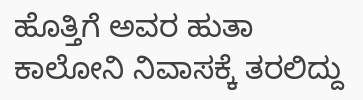ಹೊತ್ತಿಗೆ ಅವರ ಹುತಾ ಕಾಲೋನಿ ನಿವಾಸಕ್ಕೆ ತರಲಿದ್ದು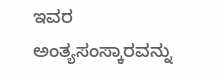ಇವರ ಅಂತ್ಯಸಂಸ್ಕಾರವನ್ನು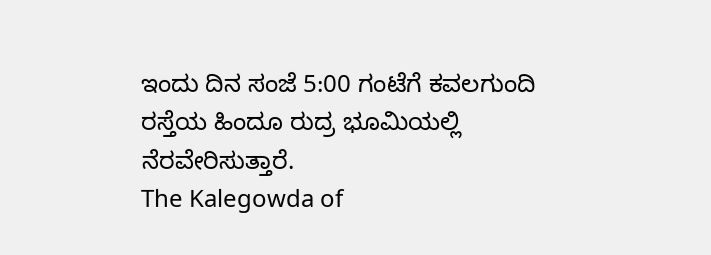ಇಂದು ದಿನ ಸಂಜೆ 5:00 ಗಂಟೆಗೆ ಕವಲಗುಂದಿ ರಸ್ತೆಯ ಹಿಂದೂ ರುದ್ರ ಭೂಮಿಯಲ್ಲಿ ನೆರವೇರಿಸುತ್ತಾರೆ.
The Kalegowda of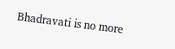Bhadravati is no more